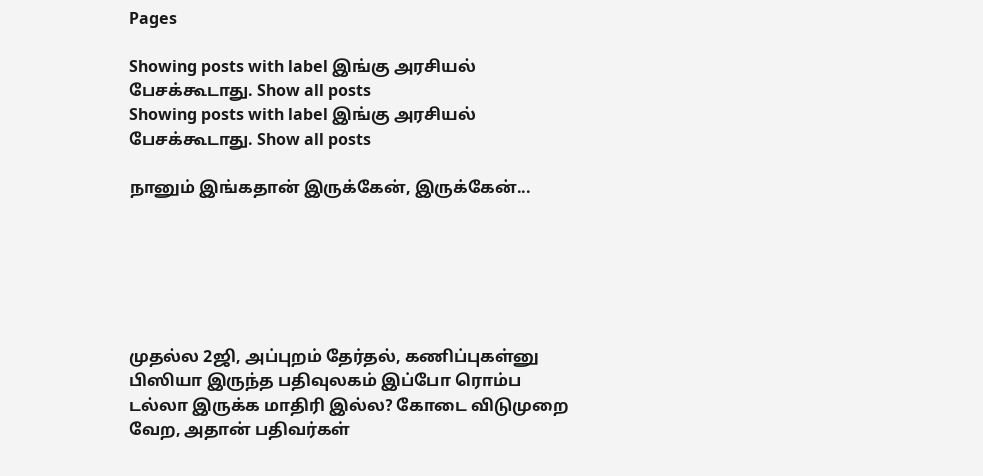Pages

Showing posts with label இங்கு அரசியல் பேசக்கூடாது. Show all posts
Showing posts with label இங்கு அரசியல் பேசக்கூடாது. Show all posts

நானும் இங்கதான் இருக்கேன், இருக்கேன்...






முதல்ல 2ஜி, அப்புறம் தேர்தல், கணிப்புகள்னு பிஸியா இருந்த பதிவுலகம் இப்போ ரொம்ப டல்லா இருக்க மாதிரி இல்ல? கோடை விடுமுறை வேற, அதான் பதிவர்கள்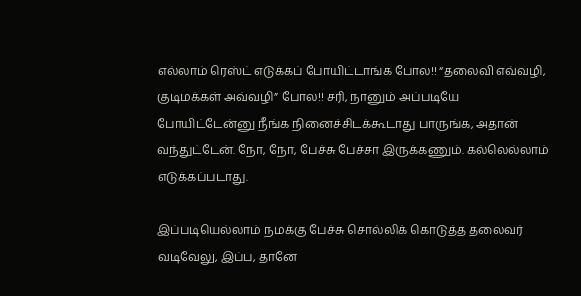எல்லாம் ரெஸ்ட் எடுக்கப் போயிட்டாங்க போல!! “தலைவி எவ்வழி, குடிமக்கள் அவ்வழி” போல!! சரி, நானும் அப்படியே போயிட்டேன்னு நீங்க நினைச்சிடக்கூடாது பாருங்க, அதான் வந்துட்டேன். நோ, நோ, பேச்சு பேச்சா இருக்கணும். கல்லெல்லாம் எடுக்கப்படாது.

இப்படியெல்லாம் நமக்கு பேச்சு சொல்லிக் கொடுத்த தலைவர் வடிவேலு, இப்ப, தானே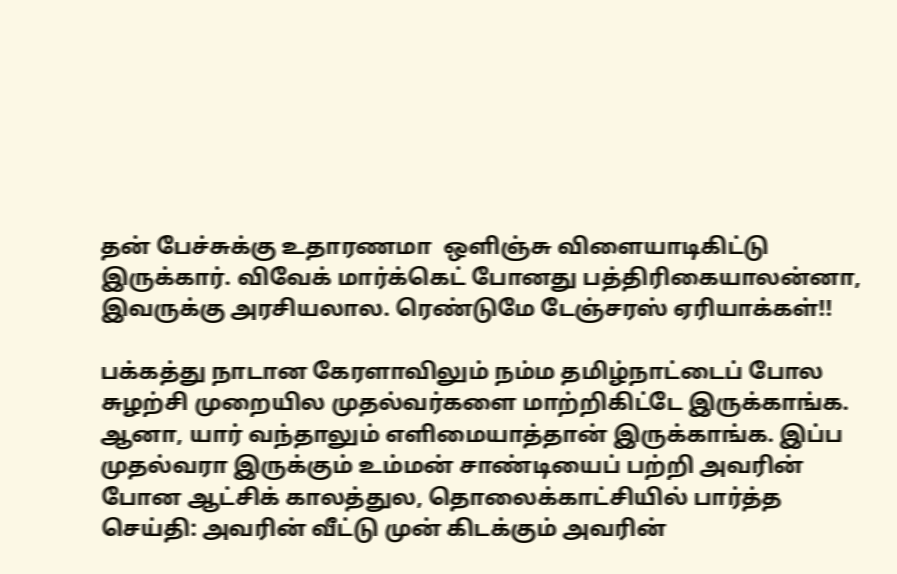தன் பேச்சுக்கு உதாரணமா  ஒளிஞ்சு விளையாடிகிட்டு இருக்கார். விவேக் மார்க்கெட் போனது பத்திரிகையாலன்னா, இவருக்கு அரசியலால. ரெண்டுமே டேஞ்சரஸ் ஏரியாக்கள்!!

பக்கத்து நாடான கேரளாவிலும் நம்ம தமிழ்நாட்டைப் போல சுழற்சி முறையில முதல்வர்களை மாற்றிகிட்டே இருக்காங்க. ஆனா, யார் வந்தாலும் எளிமையாத்தான் இருக்காங்க. இப்ப முதல்வரா இருக்கும் உம்மன் சாண்டியைப் பற்றி அவரின் போன ஆட்சிக் காலத்துல, தொலைக்காட்சியில் பார்த்த செய்தி: அவரின் வீட்டு முன் கிடக்கும் அவரின்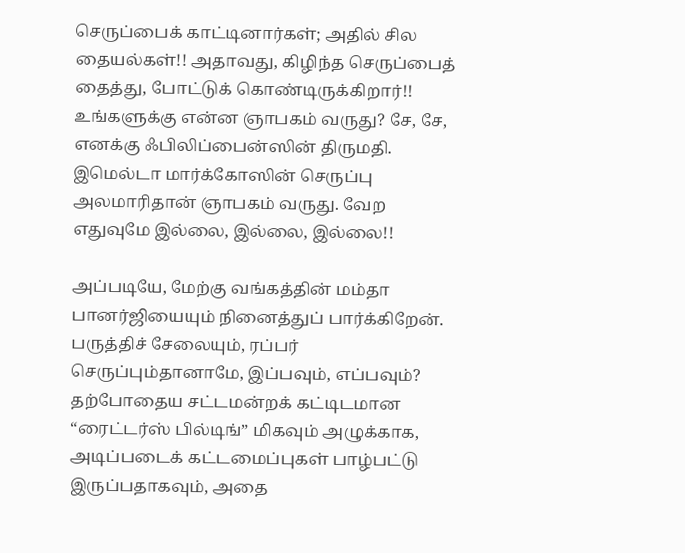செருப்பைக் காட்டினார்கள்; அதில் சில தையல்கள்!! அதாவது, கிழிந்த செருப்பைத் தைத்து, போட்டுக் கொண்டிருக்கிறார்!! உங்களுக்கு என்ன ஞாபகம் வருது? சே, சே, எனக்கு ஃபிலிப்பைன்ஸின் திருமதி. இமெல்டா மார்க்கோஸின் செருப்பு அலமாரிதான் ஞாபகம் வருது. வேற எதுவுமே இல்லை, இல்லை, இல்லை!!

அப்படியே, மேற்கு வங்கத்தின் மம்தா பானர்ஜியையும் நினைத்துப் பார்க்கிறேன். பருத்திச் சேலையும், ரப்பர் செருப்பும்தானாமே, இப்பவும், எப்பவும்? தற்போதைய சட்டமன்றக் கட்டிடமான “ரைட்டர்ஸ் பில்டிங்” மிகவும் அழுக்காக, அடிப்படைக் கட்டமைப்புகள் பாழ்பட்டு இருப்பதாகவும், அதை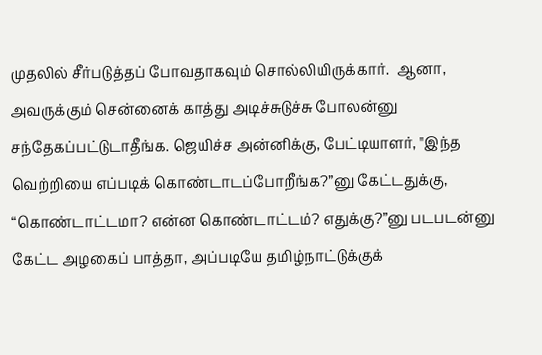முதலில் சீர்படுத்தப் போவதாகவும் சொல்லியிருக்கார்.  ஆனா, அவருக்கும் சென்னைக் காத்து அடிச்சுடுச்சு போலன்னு சந்தேகப்பட்டுடாதீங்க. ஜெயிச்ச அன்னிக்கு, பேட்டியாளர், "இந்த வெற்றியை எப்படிக் கொண்டாடப்போறீங்க?”னு கேட்டதுக்கு, “கொண்டாட்டமா? என்ன கொண்டாட்டம்? எதுக்கு?”னு படபடன்னு கேட்ட அழகைப் பாத்தா, அப்படியே தமிழ்நாட்டுக்குக்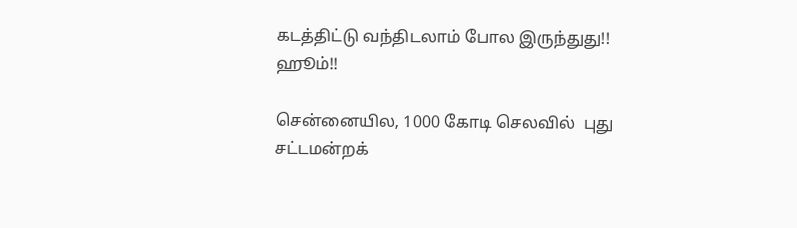கடத்திட்டு வந்திடலாம் போல இருந்துது!! ஹூம்!!

சென்னையில, 1000 கோடி செலவில்  புது சட்டமன்றக்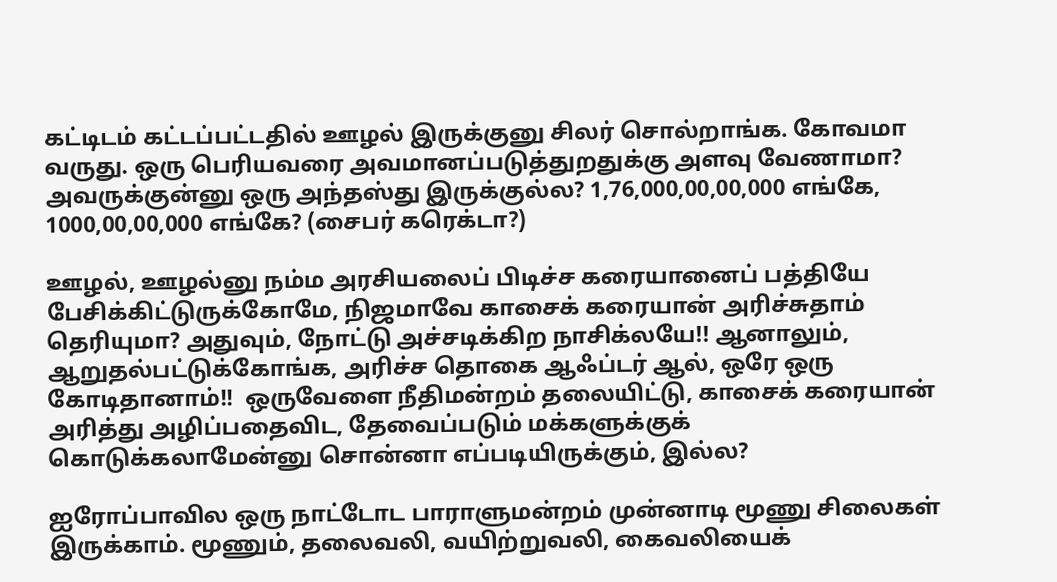கட்டிடம் கட்டப்பட்டதில் ஊழல் இருக்குனு சிலர் சொல்றாங்க. கோவமா வருது. ஒரு பெரியவரை அவமானப்படுத்துறதுக்கு அளவு வேணாமா? அவருக்குன்னு ஒரு அந்தஸ்து இருக்குல்ல? 1,76,000,00,00,000 எங்கே,  1000,00,00,000 எங்கே? (சைபர் கரெக்டா?)

ஊழல், ஊழல்னு நம்ம அரசியலைப் பிடிச்ச கரையானைப் பத்தியே பேசிக்கிட்டுருக்கோமே, நிஜமாவே காசைக் கரையான் அரிச்சுதாம் தெரியுமா? அதுவும், நோட்டு அச்சடிக்கிற நாசிக்லயே!! ஆனாலும், ஆறுதல்பட்டுக்கோங்க, அரிச்ச தொகை ஆஃப்டர் ஆல், ஒரே ஒரு கோடிதானாம்!!  ஒருவேளை நீதிமன்றம் தலையிட்டு, காசைக் கரையான் அரித்து அழிப்பதைவிட, தேவைப்படும் மக்களுக்குக் கொடுக்கலாமேன்னு சொன்னா எப்படியிருக்கும், இல்ல?

ஐரோப்பாவில ஒரு நாட்டோட பாராளுமன்றம் முன்னாடி மூணு சிலைகள் இருக்காம். மூணும், தலைவலி, வயிற்றுவலி, கைவலியைக்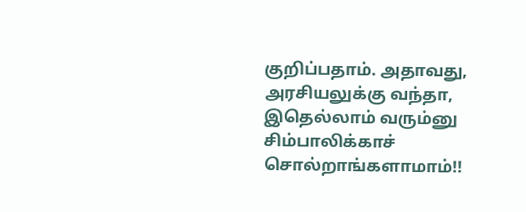குறிப்பதாம். அதாவது, அரசியலுக்கு வந்தா, இதெல்லாம் வரும்னு சிம்பாலிக்காச் சொல்றாங்களாமாம்!!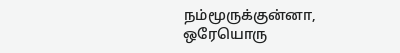நம்மூருக்குன்னா, ஒரேயொரு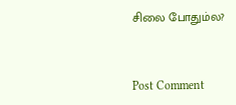சிலை போதும்ல?



Post Comment